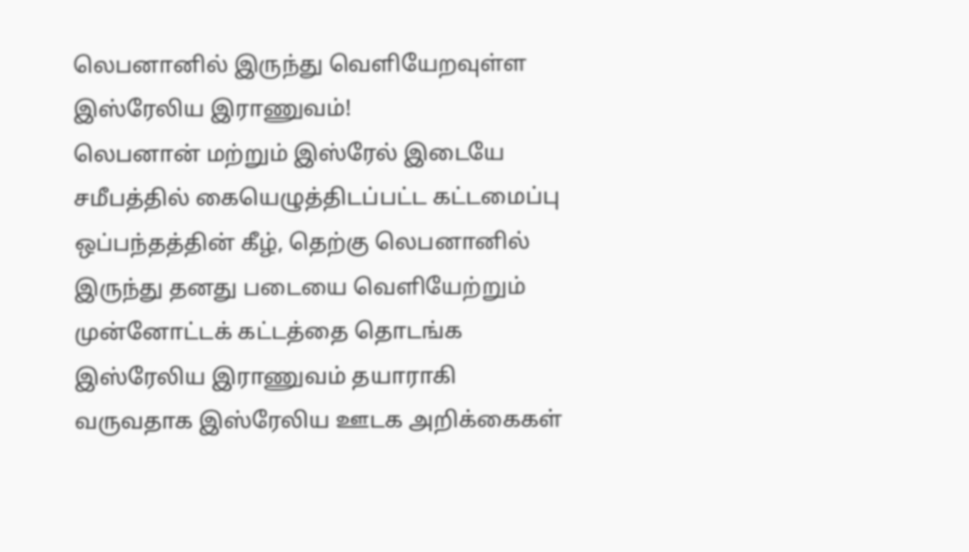லெபனானில் இருந்து வெளியேறவுள்ள இஸ்ரேலிய இராணுவம்!
லெபனான் மற்றும் இஸ்ரேல் இடையே சமீபத்தில் கையெழுத்திடப்பட்ட கட்டமைப்பு ஒப்பந்தத்தின் கீழ், தெற்கு லெபனானில் இருந்து தனது படையை வெளியேற்றும் முன்னோட்டக் கட்டத்தை தொடங்க இஸ்ரேலிய இராணுவம் தயாராகி வருவதாக இஸ்ரேலிய ஊடக அறிக்கைகள்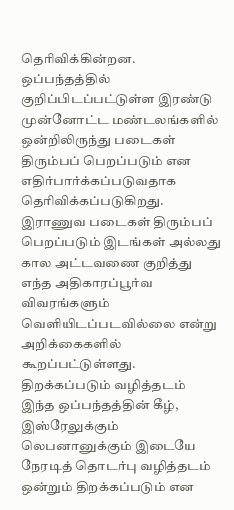தெரிவிக்கின்றன.
ஒப்பந்தத்தில் குறிப்பிடப்பட்டுள்ள இரண்டு முன்னோட்ட மண்டலங்களில் ஒன்றிலிருந்து படைகள் திரும்பப் பெறப்படும் என எதிர்பார்க்கப்படுவதாக தெரிவிக்கப்படுகிறது.
இராணுவ படைகள் திரும்பப் பெறப்படும் இடங்கள் அல்லது கால அட்டவணை குறித்து எந்த அதிகாரப்பூர்வ விவரங்களும் வெளியிடப்படவில்லை என்று அறிக்கைகளில் கூறப்பட்டுள்ளது.
திறக்கப்படும் வழித்தடம்
இந்த ஒப்பந்தத்தின் கீழ், இஸ்ரேலுக்கும் லெபனானுக்கும் இடையே நேரடித் தொடர்பு வழித்தடம் ஒன்றும் திறக்கப்படும் என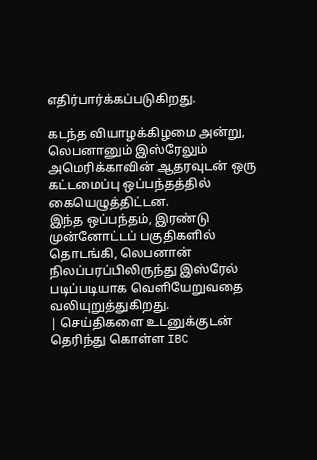எதிர்பார்க்கப்படுகிறது.

கடந்த வியாழக்கிழமை அன்று, லெபனானும் இஸ்ரேலும் அமெரிக்காவின் ஆதரவுடன் ஒரு கட்டமைப்பு ஒப்பந்தத்தில் கையெழுத்திட்டன.
இந்த ஒப்பந்தம், இரண்டு முன்னோட்டப் பகுதிகளில் தொடங்கி, லெபனான் நிலப்பரப்பிலிருந்து இஸ்ரேல் படிப்படியாக வெளியேறுவதை வலியுறுத்துகிறது.
| செய்திகளை உடனுக்குடன் தெரிந்து கொள்ள IBC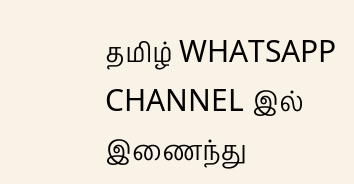தமிழ் WHATSAPP CHANNEL இல் இணைந்து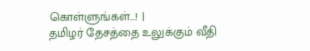கொள்ளுங்கள்...! |
தமிழர் தேசத்தை உலுக்கும் வீதி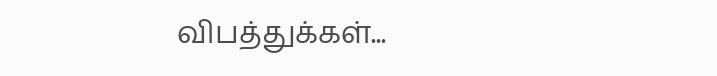விபத்துக்கள்...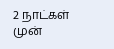2 நாட்கள் முன்